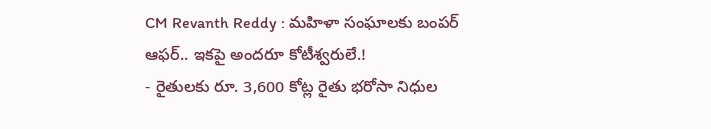CM Revanth Reddy : మహిళా సంఘాలకు బంపర్ ఆఫర్.. ఇకపై అందరూ కోటీశ్వరులే.!
- రైతులకు రూ. 3,600 కోట్ల రైతు భరోసా నిధుల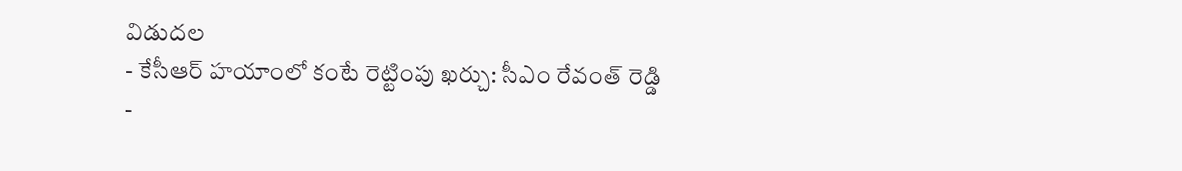విడుదల
- కేసీఆర్ హయాంలో కంటే రెట్టింపు ఖర్చు: సీఎం రేవంత్ రెడ్డి
-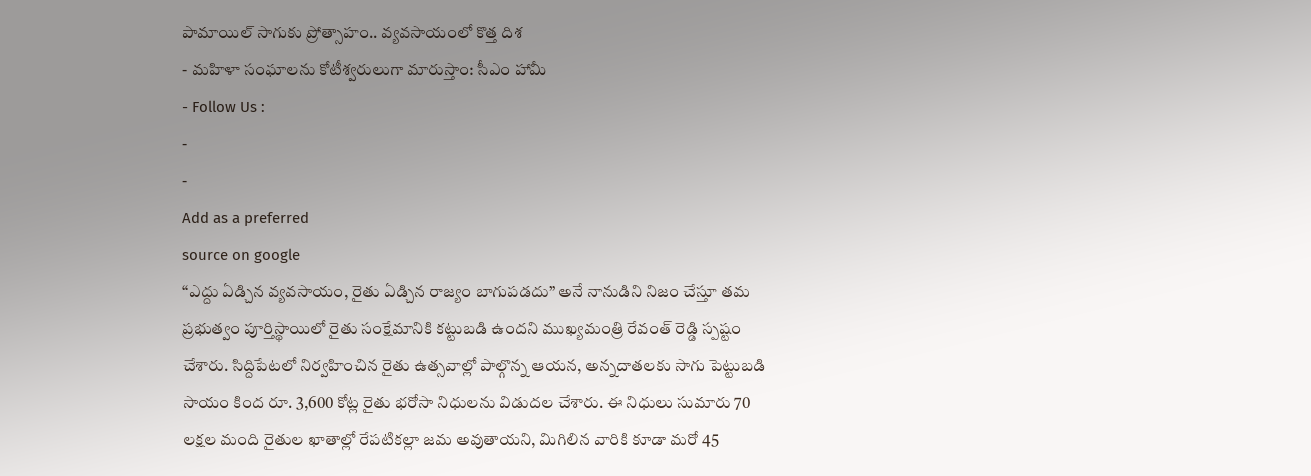పామాయిల్ సాగుకు ప్రోత్సాహం.. వ్యవసాయంలో కొత్త దిశ
- మహిళా సంఘాలను కోటీశ్వరులుగా మారుస్తాం: సీఎం హామీ
- Follow Us :
-
-
Add as a preferred
source on google
“ఎద్దు ఏడ్చిన వ్యవసాయం, రైతు ఏడ్చిన రాజ్యం బాగుపడదు” అనే నానుడిని నిజం చేస్తూ తమ ప్రభుత్వం పూర్తిస్థాయిలో రైతు సంక్షేమానికి కట్టుబడి ఉందని ముఖ్యమంత్రి రేవంత్ రెడ్డి స్పష్టం చేశారు. సిద్దిపేటలో నిర్వహించిన రైతు ఉత్సవాల్లో పాల్గొన్న ఆయన, అన్నదాతలకు సాగు పెట్టుబడి సాయం కింద రూ. 3,600 కోట్ల రైతు భరోసా నిధులను విడుదల చేశారు. ఈ నిధులు సుమారు 70 లక్షల మంది రైతుల ఖాతాల్లో రేపటికల్లా జమ అవుతాయని, మిగిలిన వారికి కూడా మరో 45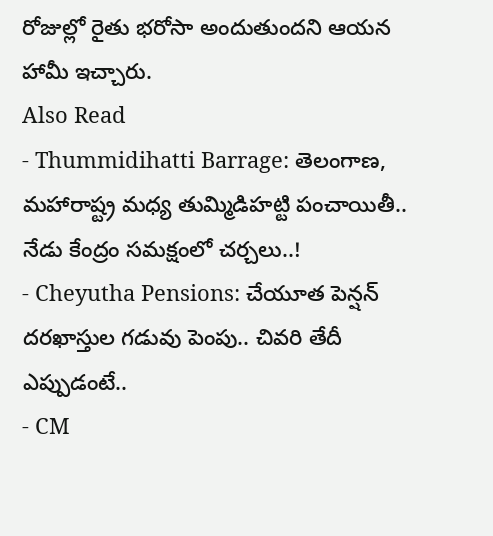రోజుల్లో రైతు భరోసా అందుతుందని ఆయన హామీ ఇచ్చారు.
Also Read
- Thummidihatti Barrage: తెలంగాణ, మహారాష్ట్ర మధ్య తుమ్మిడిహట్టి పంచాయితీ.. నేడు కేంద్రం సమక్షంలో చర్చలు..!
- Cheyutha Pensions: చేయూత పెన్షన్ దరఖాస్తుల గడువు పెంపు.. చివరి తేదీ ఎప్పుడంటే..
- CM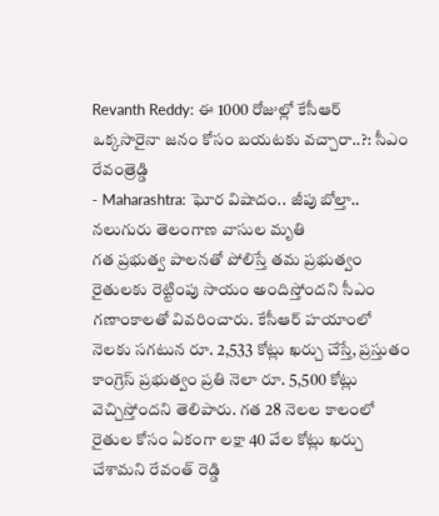Revanth Reddy: ఈ 1000 రోజుల్లో కేసీఆర్ ఒక్కసారైనా జనం కోసం బయటకు వచ్చారా..?: సీఎం రేవంత్రెడ్డి
- Maharashtra: ఘోర విషాదం.. జీపు బోల్తా.. నలుగురు తెలంగాణ వాసుల మృతి
గత ప్రభుత్వ పాలనతో పోలిస్తే తమ ప్రభుత్వం రైతులకు రెట్టింపు సాయం అందిస్తోందని సీఎం గణాంకాలతో వివరించారు. కేసీఆర్ హయాంలో నెలకు సగటున రూ. 2,533 కోట్లు ఖర్చు చేస్తే, ప్రస్తుతం కాంగ్రెస్ ప్రభుత్వం ప్రతి నెలా రూ. 5,500 కోట్లు వెచ్చిస్తోందని తెలిపారు. గత 28 నెలల కాలంలో రైతుల కోసం ఏకంగా లక్షా 40 వేల కోట్లు ఖర్చు చేశామని రేవంత్ రెడ్డి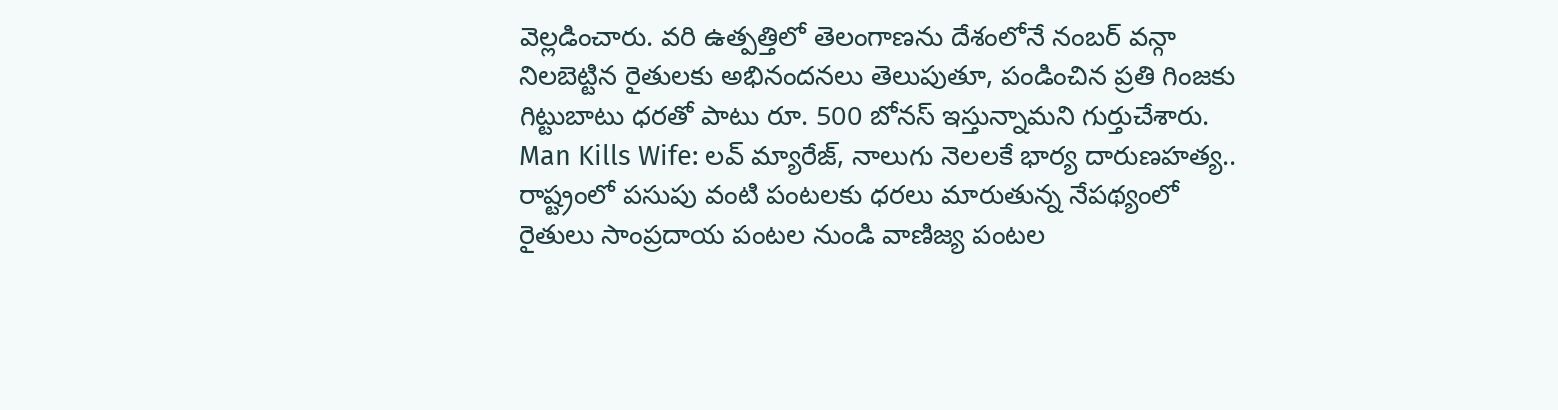వెల్లడించారు. వరి ఉత్పత్తిలో తెలంగాణను దేశంలోనే నంబర్ వన్గా నిలబెట్టిన రైతులకు అభినందనలు తెలుపుతూ, పండించిన ప్రతి గింజకు గిట్టుబాటు ధరతో పాటు రూ. 500 బోనస్ ఇస్తున్నామని గుర్తుచేశారు.
Man Kills Wife: లవ్ మ్యారేజ్, నాలుగు నెలలకే భార్య దారుణహత్య..
రాష్ట్రంలో పసుపు వంటి పంటలకు ధరలు మారుతున్న నేపథ్యంలో రైతులు సాంప్రదాయ పంటల నుండి వాణిజ్య పంటల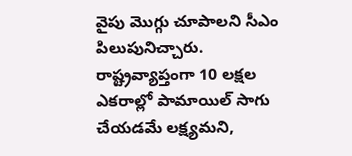వైపు మొగ్గు చూపాలని సీఎం పిలుపునిచ్చారు. రాష్ట్రవ్యాప్తంగా 10 లక్షల ఎకరాల్లో పామాయిల్ సాగు చేయడమే లక్ష్యమని,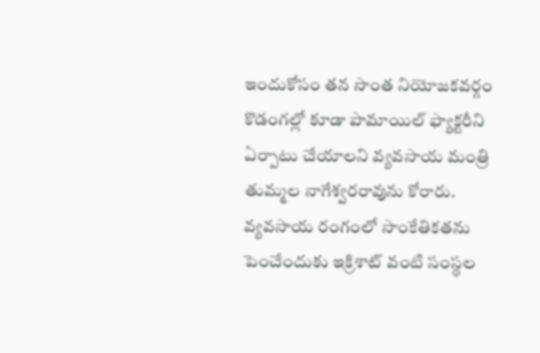ఇందుకోసం తన సొంత నియోజకవర్గం కొడంగల్లో కూడా పామాయిల్ ఫ్యాక్టరీని ఏర్పాటు చేయాలని వ్యవసాయ మంత్రి తుమ్మల నాగేశ్వరరావును కోరారు. వ్యవసాయ రంగంలో సాంకేతికతను పెంచేందుకు ఇక్రిశాట్ వంటి సంస్థల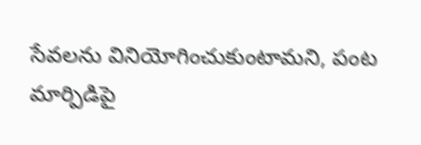సేవలను వినియోగించుకుంటామని, పంట మార్పిడిపై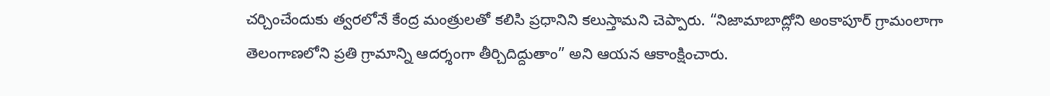చర్చించేందుకు త్వరలోనే కేంద్ర మంత్రులతో కలిసి ప్రధానిని కలుస్తామని చెప్పారు. “నిజామాబాద్లోని అంకాపూర్ గ్రామంలాగా తెలంగాణలోని ప్రతి గ్రామాన్ని ఆదర్శంగా తీర్చిదిద్దుతాం” అని ఆయన ఆకాంక్షించారు.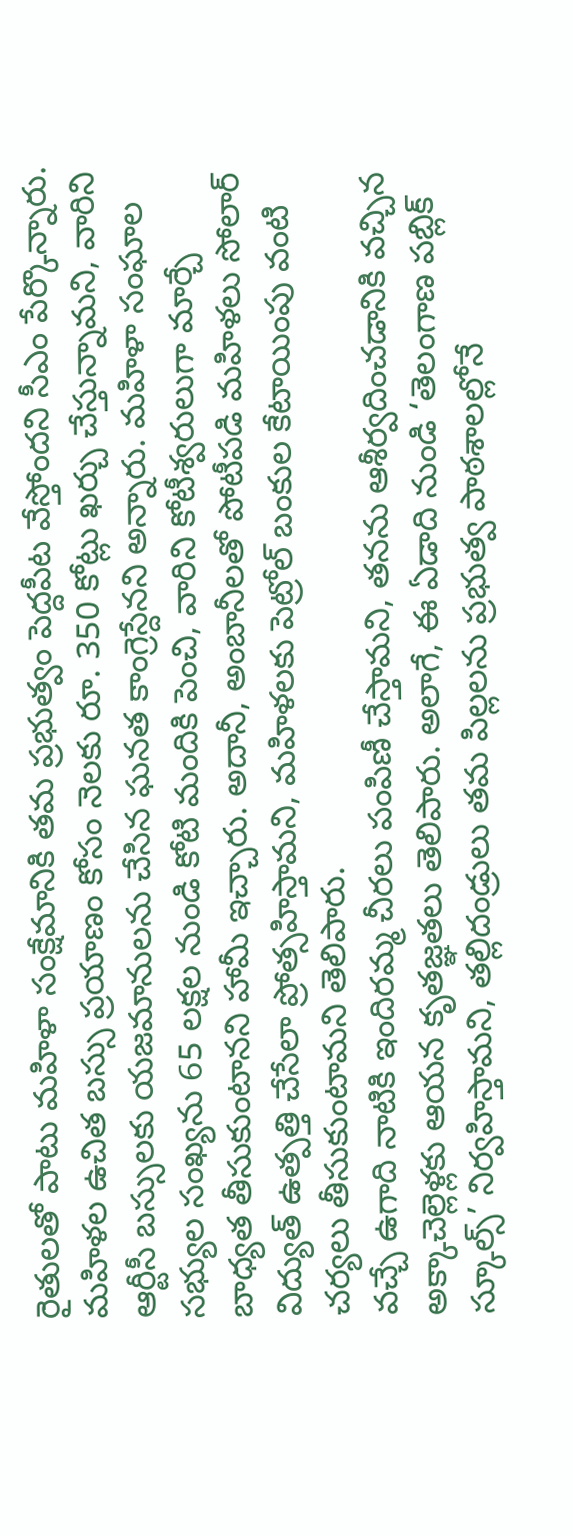రైతులతో పాటు మహిళా సంక్షేమానికి తమ ప్రభుత్వం పెద్దపీట వేస్తోందని సీఎం పేర్కొన్నారు. మహిళల ఉచిత బస్సు ప్రయాణం కోసం నెలకు రూ. 350 కోట్లు ఖర్చు చేస్తున్నామని, వారిని ఆర్టీసీ బస్సులకు యజమానులను చేసిన ఘనత కాంగ్రెస్దేనని అన్నారు. మహిళా సంఘాల సభ్యుల సంఖ్యను 65 లక్షల నుండి కోటి మందికి పెంచి, వారిని కోటీశ్వరులుగా మార్చే బాధ్యత తీసుకుంటానని హామీ ఇచ్చారు. అదానీ, అంబానీలతో పోటీపడి మహిళలు సోలార్ విద్యుత్ ఉత్పత్తి చేసేలా ప్రోత్సహిస్తామని, మహిళలకు పెట్రోల్ బంకుల కేటాయింపు వంటి చర్యలు తీసుకుంటామని తెలిపారు.
వచ్చే ఉగాది నాటికి ఇందిరమ్మ చీరలు పంపిణీ చేస్తామని, తనను ఆశీర్వదించడానికి వచ్చిన అక్కాచెల్లెళ్లకు ఆయన కృతజ్ఞతలు తెలిపారు. అలాగే, ఈ ఏడాది నుండి ‘తెలంగాణ పబ్లిక్ స్కూల్స్’ నిర్వహిస్తామని, తల్లిదండ్రులు తమ పిల్లలను ప్రభుత్వ పాఠశాలల్లోనే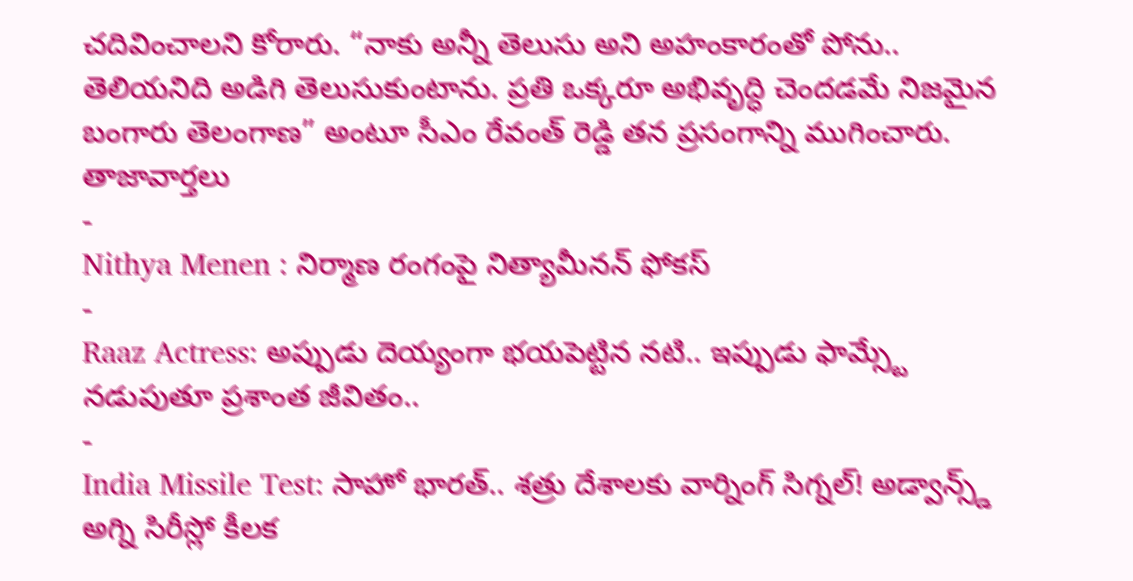చదివించాలని కోరారు. “నాకు అన్నీ తెలుసు అని అహంకారంతో పోను.. తెలియనిది అడిగి తెలుసుకుంటాను. ప్రతి ఒక్కరూ అభివృద్ధి చెందడమే నిజమైన బంగారు తెలంగాణ” అంటూ సీఎం రేవంత్ రెడ్డి తన ప్రసంగాన్ని ముగించారు.
తాజావార్తలు
-
Nithya Menen : నిర్మాణ రంగంపై నిత్యామీనన్ ఫోకస్
-
Raaz Actress: అప్పుడు దెయ్యంగా భయపెట్టిన నటి.. ఇప్పుడు ఫామ్స్టే నడుపుతూ ప్రశాంత జీవితం..
-
India Missile Test: సాహో భారత్.. శత్రు దేశాలకు వార్నింగ్ సిగ్నల్! అడ్వాన్స్డ్ అగ్ని సిరీస్లో కీలక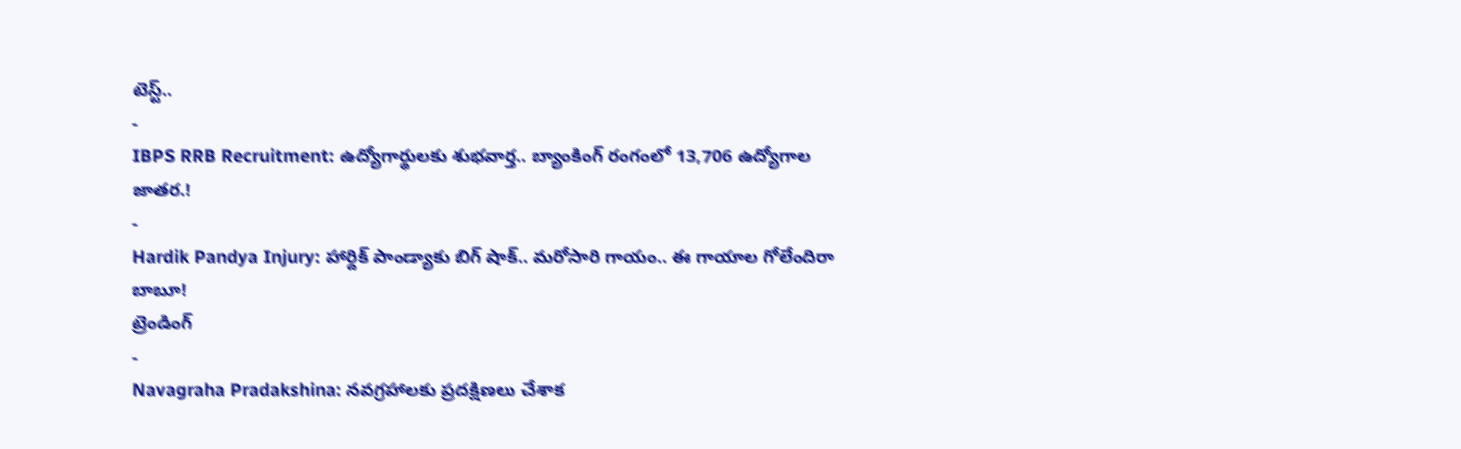టెస్ట్..
-
IBPS RRB Recruitment: ఉద్యోగార్థులకు శుభవార్త.. బ్యాంకింగ్ రంగంలో 13,706 ఉద్యోగాల జాతర.!
-
Hardik Pandya Injury: హార్దిక్ పాండ్యాకు బిగ్ షాక్.. మరోసారి గాయం.. ఈ గాయాల గోలేందిరా బాబూ!
ట్రెండింగ్
-
Navagraha Pradakshina: నవగ్రహాలకు ప్రదక్షిణలు చేశాక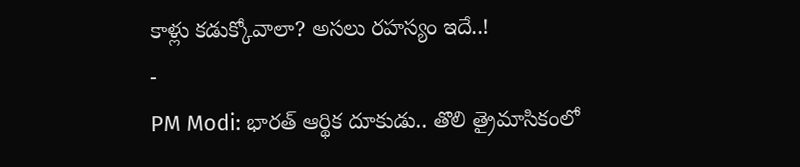కాళ్లు కడుక్కోవాలా? అసలు రహస్యం ఇదే..!
-
PM Modi: భారత్ ఆర్థిక దూకుడు.. తొలి త్రైమాసికంలో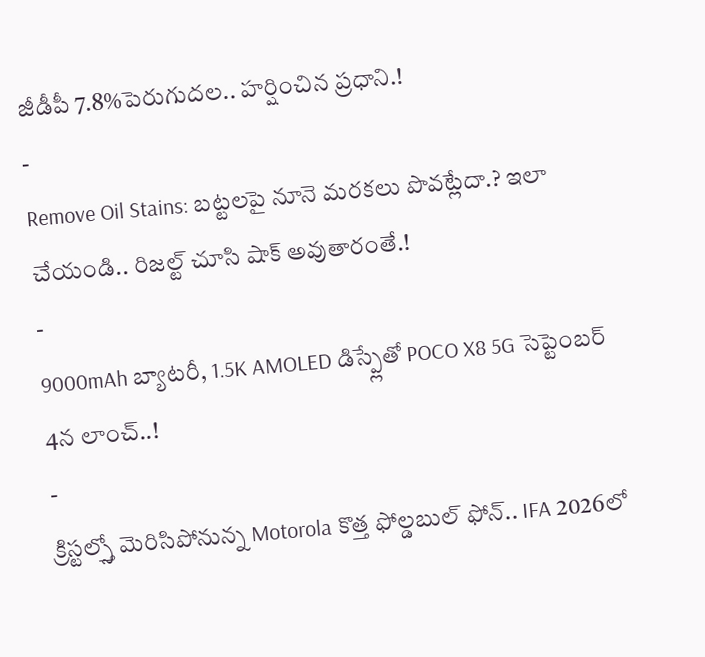జీడీపీ 7.8%పెరుగుదల.. హర్షించిన ప్రధాని.!
-
Remove Oil Stains: బట్టలపై నూనె మరకలు పొవట్లేదా.? ఇలా చేయండి.. రిజల్ట్ చూసి షాక్ అవుతారంతే.!
-
9000mAh బ్యాటరీ, 1.5K AMOLED డిస్ప్లేతో POCO X8 5G సెప్టెంబర్ 4న లాంచ్..!
-
క్రిస్టల్స్తో మెరిసిపోనున్న Motorola కొత్త ఫోల్డబుల్ ఫోన్.. IFA 2026లో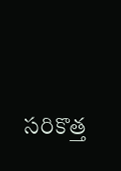సరికొత్త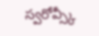స్వరోవ్స్కీ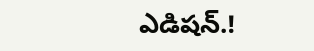ఎడిషన్.!